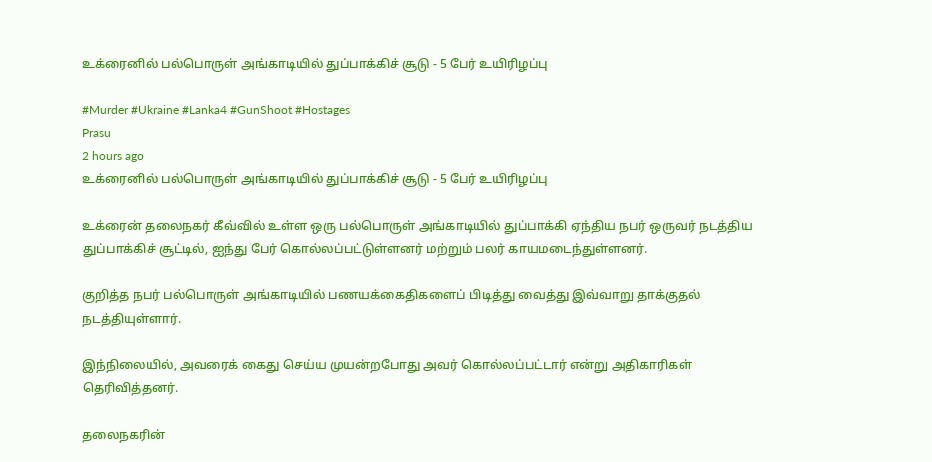உக்ரைனில் பல்பொருள் அங்காடியில் துப்பாக்கிச் சூடு - 5 பேர் உயிரிழப்பு

#Murder #Ukraine #Lanka4 #GunShoot #Hostages
Prasu
2 hours ago
உக்ரைனில் பல்பொருள் அங்காடியில் துப்பாக்கிச் சூடு - 5 பேர் உயிரிழப்பு

உக்ரைன் தலைநகர் கீவ்வில் உள்ள ஒரு பல்பொருள் அங்காடியில் துப்பாக்கி ஏந்திய நபர் ஒருவர் நடத்திய துப்பாக்கிச் சூட்டில், ஐந்து பேர் கொல்லப்பட்டுள்ளனர் மற்றும் பலர் காயமடைந்துள்ளனர்.

குறித்த நபர் பல்பொருள் அங்காடியில் பணயக்கைதிகளைப் பிடித்து வைத்து இவ்வாறு தாக்குதல் நடத்தியுள்ளார்.

இந்நிலையில், அவரைக் கைது செய்ய முயன்றபோது அவர் கொல்லப்பட்டார் என்று அதிகாரிகள் தெரிவித்தனர்.

தலைநகரின்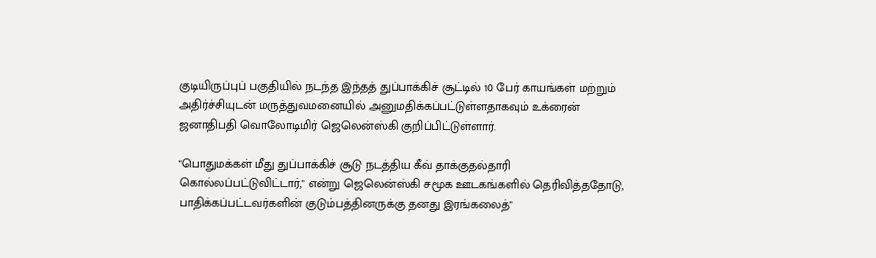குடியிருப்புப் பகுதியில் நடந்த இந்தத் துப்பாக்கிச் சூட்டில் 10 பேர் காயங்கள் மற்றும் அதிர்ச்சியுடன் மருத்துவமனையில் அனுமதிக்கப்பட்டுள்ளதாகவும் உக்ரைன் ஜனாதிபதி வொலோடிமிர் ஜெலென்ஸ்கி குறிப்பிட்டுள்ளார்.

"பொதுமக்கள் மீது துப்பாக்கிச் சூடு நடத்திய கீவ் தாக்குதல்தாரி கொல்லப்பட்டுவிட்டார்," என்று ஜெலென்ஸ்கி சமூக ஊடகங்களில் தெரிவித்ததோடு, பாதிக்கப்பட்டவர்களின் குடும்பத்தினருக்கு தனது இரங்கலைத்"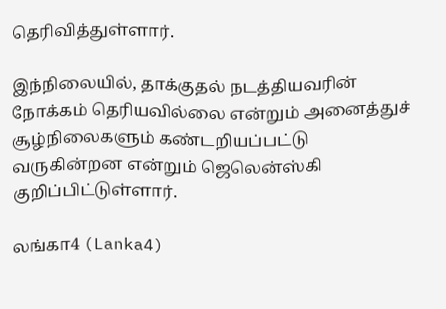தெரிவித்துள்ளார்.

இந்நிலையில், தாக்குதல் நடத்தியவரின் நோக்கம் தெரியவில்லை என்றும் அனைத்துச் சூழ்நிலைகளும் கண்டறியப்பட்டு வருகின்றன என்றும் ஜெலென்ஸ்கி குறிப்பிட்டுள்ளார்.

லங்கா4 (Lanka4)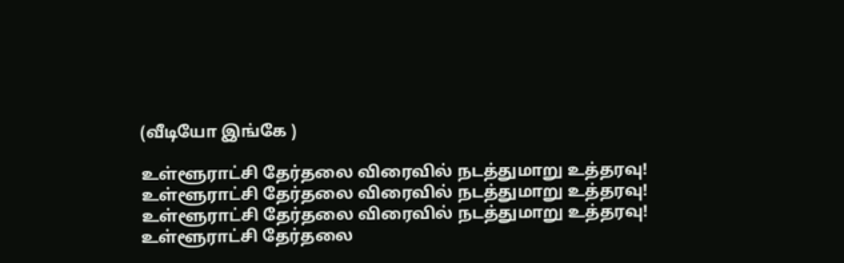(வீடியோ இங்கே )

உள்ளூராட்சி தேர்தலை விரைவில் நடத்துமாறு உத்தரவு!
உள்ளூராட்சி தேர்தலை விரைவில் நடத்துமாறு உத்தரவு!
உள்ளூராட்சி தேர்தலை விரைவில் நடத்துமாறு உத்தரவு!
உள்ளூராட்சி தேர்தலை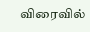விரைவில்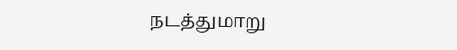நடத்துமாறு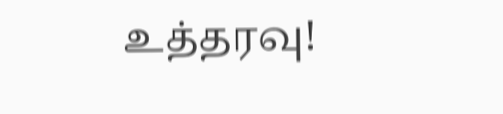உத்தரவு!